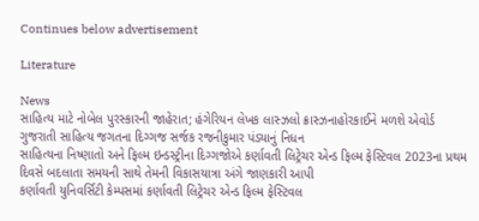Continues below advertisement

Literature

News
સાહિત્ય માટે નોબેલ પુરસ્કારની જાહેરાત; હંગેરિયન લેખક લાસ્ઝલો ક્રાસ્ઝનાહોરકાઈને મળશે એવોર્ડ
ગુજરાતી સાહિત્ય જગતના દિગ્ગજ સર્જક રજનીકુમાર પંડ્યાનું નિધન
સાહિત્યના નિષ્ણાતો અને ફિલ્મ ઇન્ડસ્ટ્રીના દિગ્ગજોએ કર્ણાવતી લિટ્રેચર એન્ડ ફિલ્મ ફેસ્ટિવલ 2023ના પ્રથમ દિવસે બદલાતા સમયની સાથે તેમની વિકાસયાત્રા અંગે જાણકારી આપી
કર્ણાવતી યુનિવર્સિટી કેમ્પસમાં કર્ણાવતી લિટ્રેચર એન્ડ ફિલ્મ ફેસ્ટિવલ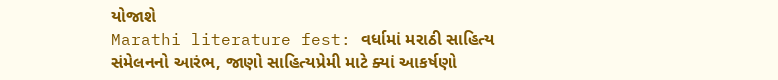યોજાશે
Marathi literature fest: વર્ધામાં મરાઠી સાહિત્ય સંમેલનનો આરંભ, જાણો સાહિત્યપ્રેમી માટે ક્યાં આકર્ષણો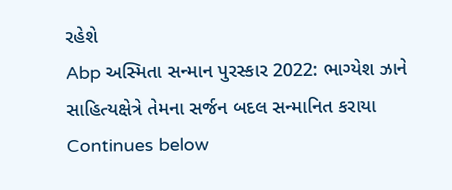રહેશે
Abp અસ્મિતા સન્માન પુરસ્કાર 2022: ભાગ્યેશ ઝાને સાહિત્યક્ષેત્રે તેમના સર્જન બદલ સન્માનિત કરાયા
Continues below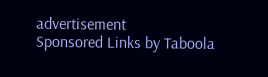advertisement
Sponsored Links by Taboola